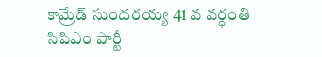కామ్రేడ్ సుందరయ్య 41 వ వర్ధంతి సిపిఎం పార్టీ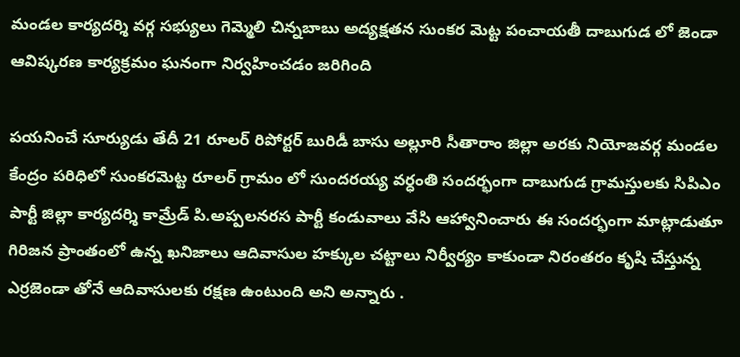మండల కార్యదర్శి వర్గ సభ్యులు గెమ్మెలి చిన్నబాబు అద్యక్షతన సుంకర మెట్ట పంచాయతీ దాబుగుడ లో జెండా ఆవిష్కరణ కార్యక్రమం ఘనంగా నిర్వహించడం జరిగింది

పయనించే సూర్యుడు తేదీ 21 రూలర్ రిపోర్టర్ బురిడీ బాసు అల్లూరి సీతారాం జిల్లా అరకు నియోజవర్గ మండల కేంద్రం పరిధిలో సుంకరమెట్ట రూలర్ గ్రామం లో సుందరయ్య వర్ధంతి సందర్భంగా దాబుగుడ గ్రామస్తులకు సిపిఎం పార్టీ జిల్లా కార్యదర్శి కామ్రేడ్ పి.అప్పలనరస పార్టీ కండువాలు వేసి ఆహ్వానించారు ఈ సందర్భంగా మాట్లాడుతూ గిరిజన ప్రాంతంలో ఉన్న ఖనిజాలు ఆదివాసుల హక్కుల చట్టాలు నిర్వీర్యం కాకుండా నిరంతరం కృషి చేస్తున్న ఎర్రజెండా తోనే ఆదివాసులకు రక్షణ ఉంటుంది అని అన్నారు .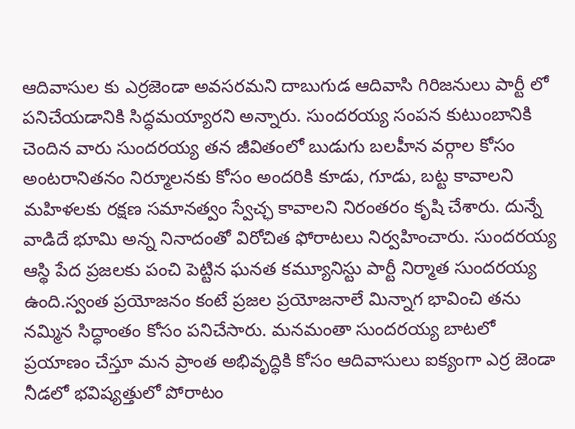ఆదివాసుల కు ఎర్రజెండా అవసరమని దాబుగుడ ఆదివాసి గిరిజనులు పార్టీ లో పనిచేయడానికి సిద్ధమయ్యారని అన్నారు. సుందరయ్య సంపన కుటుంబానికి చెందిన వారు సుందరయ్య తన జీవితంలో బుడుగు బలహీన వర్గాల కోసం అంటరానితనం నిర్మూలనకు కోసం అందరికి కూడు, గూడు, బట్ట కావాలని మహిళలకు రక్షణ సమానత్వం స్వేచ్ఛ కావాలని నిరంతరం కృషి చేశారు. దున్నే వాడిదే భూమి అన్న నినాదంతో విరోచిత ఫోరాటలు నిర్వహించారు. సుందరయ్య ఆస్థి పేద ప్రజలకు పంచి పెట్టిన ఘనత కమ్యూనిస్టు పార్టీ నిర్మాత సుందరయ్య ఉంది.స్వంత ప్రయోజనం కంటే ప్రజల ప్రయోజనాలే మిన్నాగ భావించి తను నమ్మిన సిద్ధాంతం కోసం పనిచేసారు. మనమంతా సుందరయ్య బాటలో ప్రయాణం చేస్తూ మన ప్రాంత అభివృద్ధికి కోసం ఆదివాసులు ఐక్యంగా ఎర్ర జెండా నీడలో భవిష్యత్తులో పోరాటం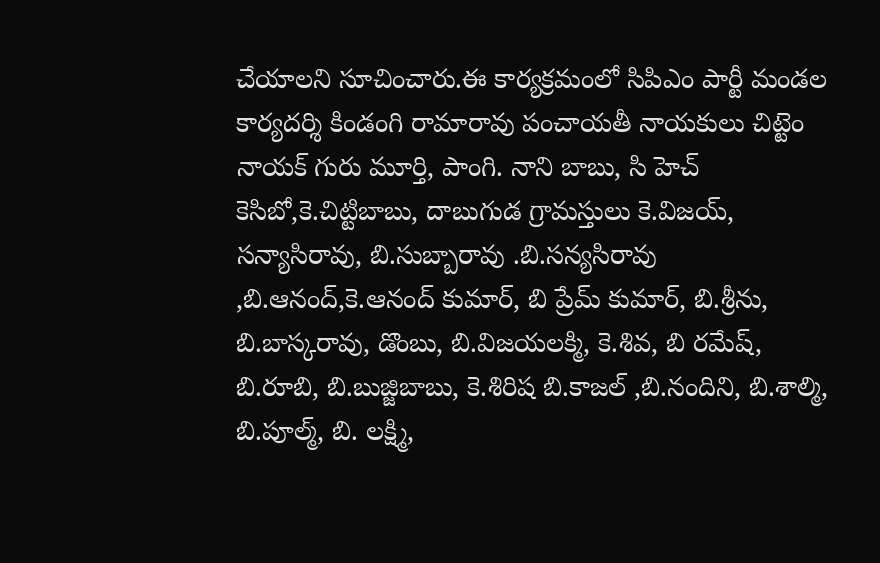చేయాలని సూచించారు.ఈ కార్యక్రమంలో సిపిఎం పార్టీ మండల కార్యదర్శి కిండంగి రామారావు పంచాయతీ నాయకులు చిట్టెం నాయక్ గురు మూర్తి, పాంగి. నాని బాబు, సి హెచ్ కెసిబో,కె.చిట్టిబాబు, దాబుగుడ గ్రామస్తులు కె.విజయ్, సన్యాసిరావు, బి.సుబ్బారావు .బి.సన్యసిరావు ,బి.ఆనంద్,కె.ఆనంద్ కుమార్, బి ప్రేమ్ కుమార్, బి.శ్రీను, బి.బాస్కరావు, డొంబు, బి.విజయలక్మి, కె.శివ, బి రమేష్, బి.రూబి, బి.బుజ్జిబాబు, కె.శిరిష బి.కాజల్ ,బి.నందిని, బి.శాల్మి, బి.పూల్మ్, బి. లక్ష్మి,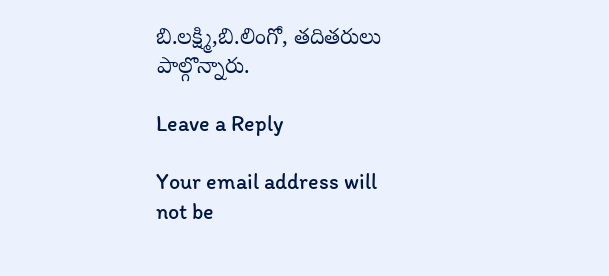బి.లక్ష్మి,బి.లింగో, తదితరులు పాల్గొన్నారు.

Leave a Reply

Your email address will not be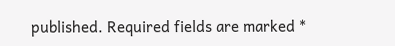published. Required fields are marked *